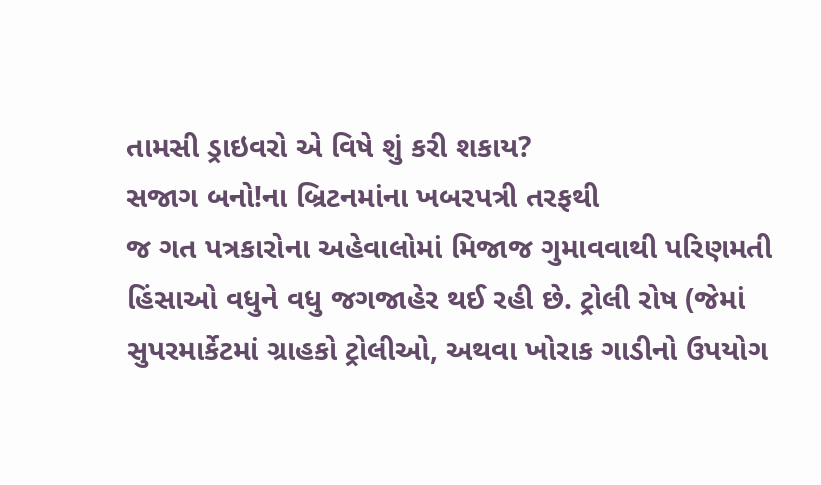તામસી ડ્રાઇવરો એ વિષે શું કરી શકાય?
સજાગ બનો!ના બ્રિટનમાંના ખબરપત્રી તરફથી
જ ગત પત્રકારોના અહેવાલોમાં મિજાજ ગુમાવવાથી પરિણમતી હિંસાઓ વધુને વધુ જગજાહેર થઈ રહી છે. ટ્રોલી રોષ (જેમાં સુપરમાર્કેટમાં ગ્રાહકો ટ્રોલીઓ, અથવા ખોરાક ગાડીનો ઉપયોગ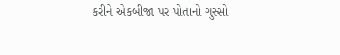કરીને એકબીજા પર પોતાનો ગુસ્સો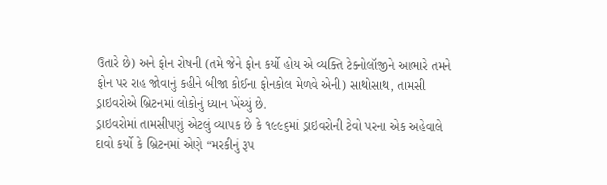ઉતારે છે) અને ફોન રોષની (તમે જેને ફોન કર્યો હોય એ વ્યક્તિ ટેક્નોલૉજીને આભારે તમને ફોન પર રાહ જોવાનું કહીને બીજા કોઈના ફોનકોલ મેળવે એની) સાથોસાથ, તામસી ડ્રાઇવરોએ બ્રિટનમાં લોકોનું ધ્યાન ખેંચ્યું છે.
ડ્રાઇવરોમાં તામસીપણું એટલું વ્યાપક છે કે ૧૯૯૬માં ડ્રાઇવરોની ટેવો પરના એક અહેવાલે દાવો કર્યો કે બ્રિટનમાં એણે “મરકીનું રૂપ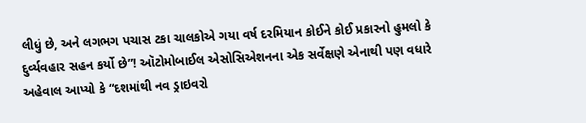લીધું છે, અને લગભગ પચાસ ટકા ચાલકોએ ગયા વર્ષ દરમિયાન કોઈને કોઈ પ્રકારનો હુમલો કે દુર્વ્યવહાર સહન કર્યો છે”! ઑટોમોબાઈલ એસોસિએશનના એક સર્વેક્ષણે એનાથી પણ વધારે અહેવાલ આપ્યો કે “દશમાંથી નવ ડ્રાઇવરો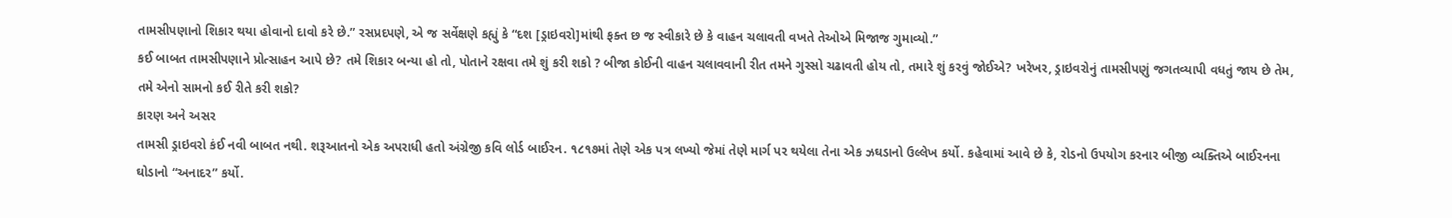તામસીપણાનો શિકાર થયા હોવાનો દાવો કરે છે.” રસપ્રદપણે, એ જ સર્વેક્ષણે કહ્યું કે “દશ [ડ્રાઇવરો]માંથી ફક્ત છ જ સ્વીકારે છે કે વાહન ચલાવતી વખતે તેઓએ મિજાજ ગુમાવ્યો.”
કઈ બાબત તામસીપણાને પ્રોત્સાહન આપે છે? તમે શિકાર બન્યા હો તો, પોતાને રક્ષવા તમે શું કરી શકો ? બીજા કોઈની વાહન ચલાવવાની રીત તમને ગુસ્સો ચઢાવતી હોય તો, તમારે શું કરવું જોઈએ? ખરેખર, ડ્રાઇવરોનું તામસીપણું જગતવ્યાપી વધતું જાય છે તેમ, તમે એનો સામનો કઈ રીતે કરી શકો?
કારણ અને અસર
તામસી ડ્રાઇવરો કંઈ નવી બાબત નથી. શરૂઆતનો એક અપરાધી હતો અંગ્રેજી કવિ લોર્ડ બાઈરન. ૧૮૧૭માં તેણે એક પત્ર લખ્યો જેમાં તેણે માર્ગ પર થયેલા તેના એક ઝઘડાનો ઉલ્લેખ કર્યો. કહેવામાં આવે છે કે, રોડનો ઉપયોગ કરનાર બીજી વ્યક્તિએ બાઈરનના ઘોડાનો “અનાદર” કર્યો.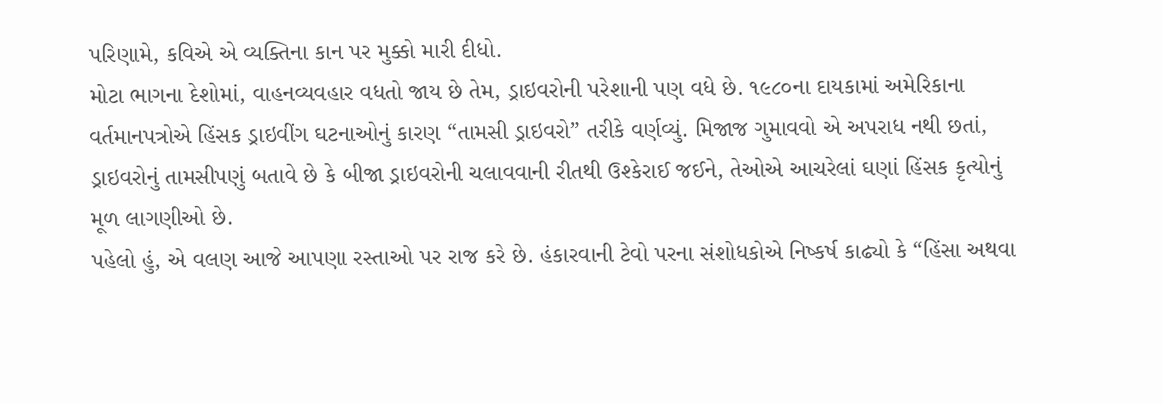પરિણામે, કવિએ એ વ્યક્તિના કાન પર મુક્કો મારી દીધો.
મોટા ભાગના દેશોમાં, વાહનવ્યવહાર વધતો જાય છે તેમ, ડ્રાઇવરોની પરેશાની પણ વધે છે. ૧૯૮૦ના દાયકામાં અમેરિકાના વર્તમાનપત્રોએ હિંસક ડ્રાઇવીંગ ઘટનાઓનું કારણ “તામસી ડ્રાઇવરો” તરીકે વર્ણવ્યું. મિજાજ ગુમાવવો એ અપરાધ નથી છતાં, ડ્રાઇવરોનું તામસીપણું બતાવે છે કે બીજા ડ્રાઇવરોની ચલાવવાની રીતથી ઉશ્કેરાઈ જઈને, તેઓએ આચરેલાં ઘણાં હિંસક કૃત્યોનું મૂળ લાગણીઓ છે.
પહેલો હું, એ વલણ આજે આપણા રસ્તાઓ પર રાજ કરે છે. હંકારવાની ટેવો પરના સંશોધકોએ નિષ્કર્ષ કાઢ્યો કે “હિંસા અથવા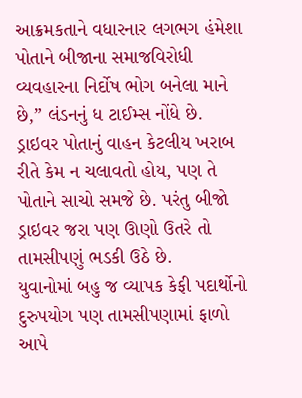આક્રમકતાને વધારનાર લગભગ હંમેશા પોતાને બીજાના સમાજવિરોધી વ્યવહારના નિર્દોષ ભોગ બનેલા માને છે,” લંડનનું ધ ટાઈમ્સ નોંધે છે. ડ્રાઇવર પોતાનું વાહન કેટલીય ખરાબ રીતે કેમ ન ચલાવતો હોય, પણ તે પોતાને સાચો સમજે છે. પરંતુ બીજો ડ્રાઇવર જરા પણ ઊણો ઉતરે તો તામસીપણું ભડકી ઉઠે છે.
યુવાનોમાં બહુ જ વ્યાપક કેફી પદાર્થોનો દુરુપયોગ પણ તામસીપણામાં ફાળો આપે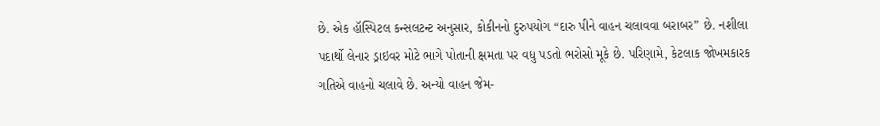છે. એક હૉસ્પિટલ કન્સલટન્ટ અનુસાર, કોકીનનો દુરુપયોગ “દારુ પીને વાહન ચલાવવા બરાબર” છે. નશીલા પદાર્થો લેનાર ડ્રાઇવર મોટે ભાગે પોતાની ક્ષમતા પર વધુ પડતો ભરોસો મૂકે છે. પરિણામે, કેટલાક જોખમકારક ગતિએ વાહનો ચલાવે છે. અન્યો વાહન જેમ-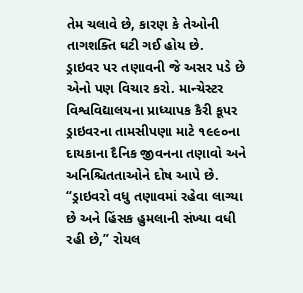તેમ ચલાવે છે, કારણ કે તેઓની તાગશક્તિ ઘટી ગઈ હોય છે.
ડ્રાઇવર પર તણાવની જે અસર પડે છે એનો પણ વિચાર કરો. માન્ચેસ્ટર વિશ્વવિદ્યાલયના પ્રાધ્યાપક કૈરી કૂપર ડ્રાઇવરના તામસીપણા માટે ૧૯૯૦ના દાયકાના દૈનિક જીવનના તણાવો અને અનિશ્ચિતતાઓને દોષ આપે છે. “ડ્રાઇવરો વધુ તણાવમાં રહેવા લાગ્યા છે અને હિંસક હુમલાની સંખ્યા વધી રહી છે,” રોયલ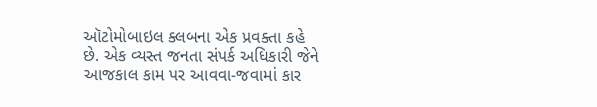ઑટોમોબાઇલ ક્લબના એક પ્રવક્તા કહે છે. એક વ્યસ્ત જનતા સંપર્ક અધિકારી જેને આજકાલ કામ પર આવવા-જવામાં કાર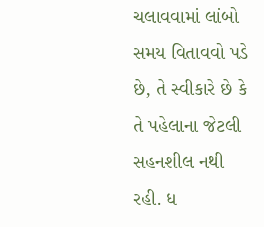ચલાવવામાં લાંબો સમય વિતાવવો પડે છે, તે સ્વીકારે છે કે તે પહેલાના જેટલી સહનશીલ નથી રહી. ધ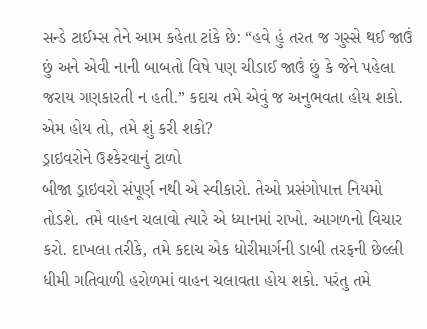સન્ડે ટાઈમ્સ તેને આમ કહેતા ટાંકે છે: “હવે હું તરત જ ગુસ્સે થઈ જાઉં છું અને એવી નાની બાબતો વિષે પણ ચીડાઈ જાઉં છું કે જેને પહેલા જરાય ગણકારતી ન હતી.” કદાચ તમે એવું જ અનુભવતા હોય શકો. એમ હોય તો, તમે શું કરી શકો?
ડ્રાઇવરોને ઉશ્કેરવાનું ટાળો
બીજા ડ્રાઇવરો સંપૂર્ણ નથી એ સ્વીકારો. તેઓ પ્રસંગોપાત્ત નિયમો તોડશે. તમે વાહન ચલાવો ત્યારે એ ધ્યાનમાં રાખો. આગળનો વિચાર કરો. દાખલા તરીકે, તમે કદાચ એક ધોરીમાર્ગની ડાબી તરફની છેલ્લી ધીમી ગતિવાળી હરોળમાં વાહન ચલાવતા હોય શકો. પરંતુ તમે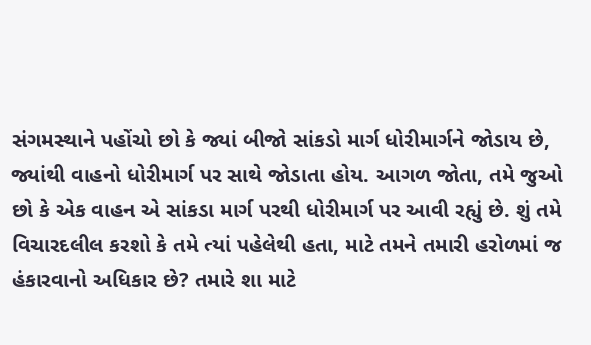સંગમસ્થાને પહોંચો છો કે જ્યાં બીજો સાંકડો માર્ગ ધોરીમાર્ગને જોડાય છે, જ્યાંથી વાહનો ધોરીમાર્ગ પર સાથે જોડાતા હોય. આગળ જોતા, તમે જુઓ છો કે એક વાહન એ સાંકડા માર્ગ પરથી ધોરીમાર્ગ પર આવી રહ્યું છે. શું તમે વિચારદલીલ કરશો કે તમે ત્યાં પહેલેથી હતા, માટે તમને તમારી હરોળમાં જ હંકારવાનો અધિકાર છે? તમારે શા માટે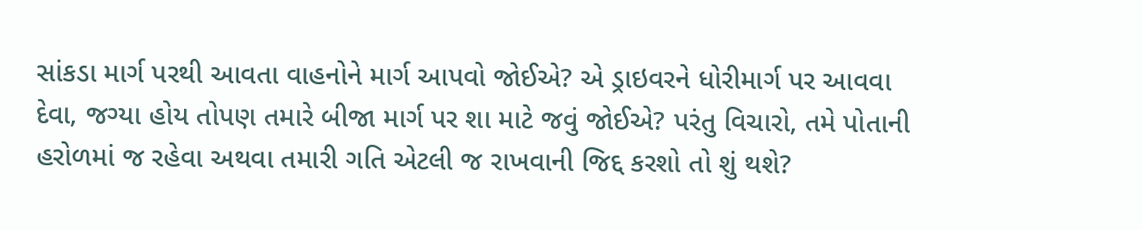સાંકડા માર્ગ પરથી આવતા વાહનોને માર્ગ આપવો જોઈએ? એ ડ્રાઇવરને ધોરીમાર્ગ પર આવવા દેવા, જગ્યા હોય તોપણ તમારે બીજા માર્ગ પર શા માટે જવું જોઈએ? પરંતુ વિચારો, તમે પોતાની હરોળમાં જ રહેવા અથવા તમારી ગતિ એટલી જ રાખવાની જિદ્દ કરશો તો શું થશે?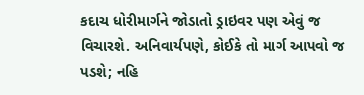કદાચ ધોરીમાર્ગને જોડાતો ડ્રાઇવર પણ એવું જ વિચારશે. અનિવાર્યપણે, કોઈકે તો માર્ગ આપવો જ પડશે; નહિ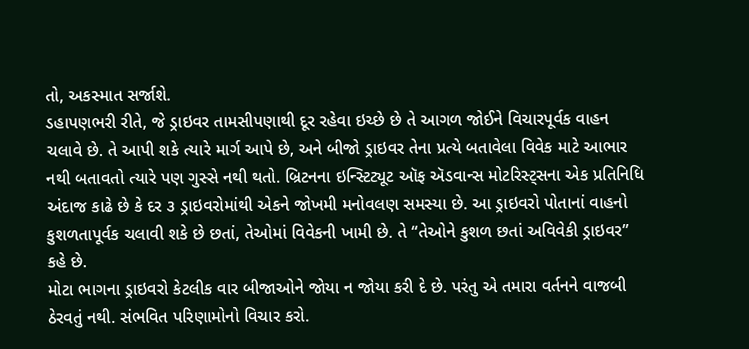તો, અકસ્માત સર્જાશે.
ડહાપણભરી રીતે, જે ડ્રાઇવર તામસીપણાથી દૂર રહેવા ઇચ્છે છે તે આગળ જોઈને વિચારપૂર્વક વાહન ચલાવે છે. તે આપી શકે ત્યારે માર્ગ આપે છે, અને બીજો ડ્રાઇવર તેના પ્રત્યે બતાવેલા વિવેક માટે આભાર નથી બતાવતો ત્યારે પણ ગુસ્સે નથી થતો. બ્રિટનના ઇન્સ્ટિટ્યૂટ ઑફ ઍડવાન્સ મોટરિસ્ટ્સના એક પ્રતિનિધિ અંદાજ કાઢે છે કે દર ૩ ડ્રાઇવરોમાંથી એકને જોખમી મનોવલણ સમસ્યા છે. આ ડ્રાઇવરો પોતાનાં વાહનો કુશળતાપૂર્વક ચલાવી શકે છે છતાં, તેઓમાં વિવેકની ખામી છે. તે “તેઓને કુશળ છતાં અવિવેકી ડ્રાઇવર” કહે છે.
મોટા ભાગના ડ્રાઇવરો કેટલીક વાર બીજાઓને જોયા ન જોયા કરી દે છે. પરંતુ એ તમારા વર્તનને વાજબી ઠેરવતું નથી. સંભવિત પરિણામોનો વિચાર કરો.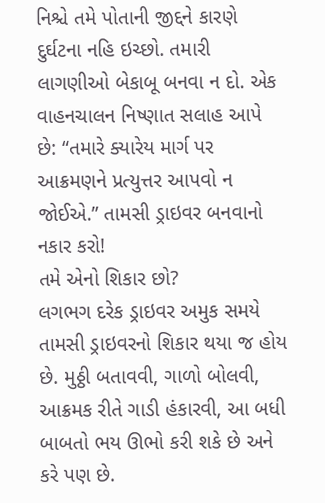નિશ્ચે તમે પોતાની જીદ્દને કારણે દુર્ઘટના નહિ ઇચ્છો. તમારી લાગણીઓ બેકાબૂ બનવા ન દો. એક વાહનચાલન નિષ્ણાત સલાહ આપે છે: “તમારે ક્યારેય માર્ગ પર આક્રમણને પ્રત્યુત્તર આપવો ન જોઈએ.” તામસી ડ્રાઇવર બનવાનો નકાર કરો!
તમે એનો શિકાર છો?
લગભગ દરેક ડ્રાઇવર અમુક સમયે તામસી ડ્રાઇવરનો શિકાર થયા જ હોય છે. મુઠ્ઠી બતાવવી, ગાળો બોલવી, આક્રમક રીતે ગાડી હંકારવી, આ બધી બાબતો ભય ઊભો કરી શકે છે અને કરે પણ છે.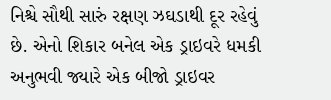નિશ્ચે સૌથી સારું રક્ષણ ઝઘડાથી દૂર રહેવું છે. એનો શિકાર બનેલ એક ડ્રાઇવરે ધમકી અનુભવી જ્યારે એક બીજો ડ્રાઇવર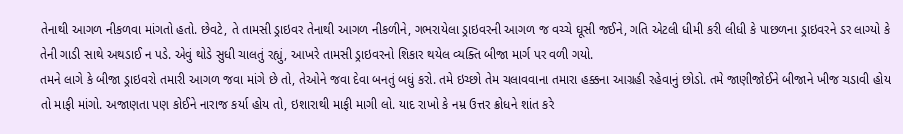તેનાથી આગળ નીકળવા માંગતો હતો. છેવટે, તે તામસી ડ્રાઇવર તેનાથી આગળ નીકળીને, ગભરાયેલા ડ્રાઇવરની આગળ જ વચ્ચે ઘૂસી જઈને, ગતિ એટલી ધીમી કરી લીધી કે પાછળના ડ્રાઇવરને ડર લાગ્યો કે તેની ગાડી સાથે અથડાઈ ન પડે. એવું થોડે સુધી ચાલતું રહ્યું, આખરે તામસી ડ્રાઇવરનો શિકાર થયેલ વ્યક્તિ બીજા માર્ગ પર વળી ગયો.
તમને લાગે કે બીજા ડ્રાઇવરો તમારી આગળ જવા માંગે છે તો, તેઓને જવા દેવા બનતું બધું કરો. તમે ઇચ્છો તેમ ચલાવવાના તમારા હક્કના આગ્રહી રહેવાનું છોડો. તમે જાણીજોઈને બીજાને ખીજ ચડાવી હોય તો માફી માંગો. અજાણતા પણ કોઈને નારાજ કર્યા હોય તો, ઇશારાથી માફી માગી લો. યાદ રાખો કે નમ્ર ઉત્તર ક્રોધને શાંત કરે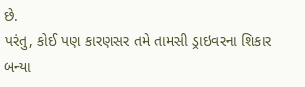છે.
પરંતુ, કોઈ પણ કારણસર તમે તામસી ડ્રાઇવરના શિકાર બન્યા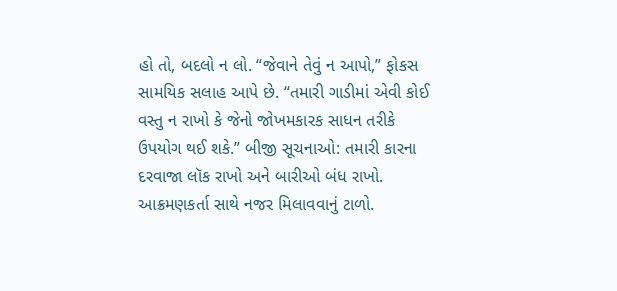હો તો, બદલો ન લો. “જેવાને તેવું ન આપો,” ફોકસ સામયિક સલાહ આપે છે. “તમારી ગાડીમાં એવી કોઈ વસ્તુ ન રાખો કે જેનો જોખમકારક સાધન તરીકે ઉપયોગ થઈ શકે.” બીજી સૂચનાઓ: તમારી કારના દરવાજા લૉક રાખો અને બારીઓ બંધ રાખો. આક્રમણકર્તા સાથે નજર મિલાવવાનું ટાળો.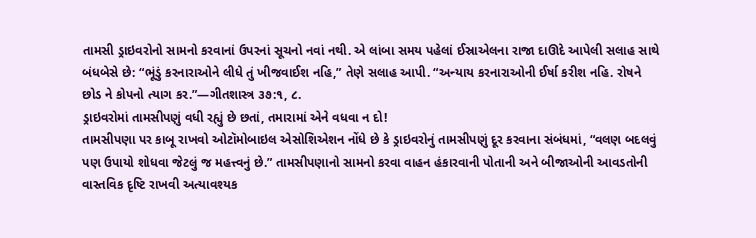તામસી ડ્રાઇવરોનો સામનો કરવાનાં ઉપરનાં સૂચનો નવાં નથી. એ લાંબા સમય પહેલાં ઈસ્રાએલના રાજા દાઊદે આપેલી સલાહ સાથે બંધબેસે છે: “ભૂંડું કરનારાઓને લીધે તું ખીજવાઈશ નહિ,” તેણે સલાહ આપી. “અન્યાય કરનારાઓની ઈર્ષા કરીશ નહિ. રોષને છોડ ને કોપનો ત્યાગ કર.”—ગીતશાસ્ત્ર ૩૭:૧, ૮.
ડ્રાઇવરોમાં તામસીપણું વધી રહ્યું છે છતાં, તમારામાં એને વધવા ન દો!
તામસીપણા પર કાબૂ રાખવો ઓટૉમોબાઇલ એસોશિએશન નોંધે છે કે ડ્રાઇવરોનું તામસીપણું દૂર કરવાના સંબંધમાં, “વલણ બદલવું પણ ઉપાયો શોધવા જેટલું જ મહત્ત્વનું છે.” તામસીપણાનો સામનો કરવા વાહન હંકારવાની પોતાની અને બીજાઓની આવડતોની વાસ્તવિક દૃષ્ટિ રાખવી અત્યાવશ્યક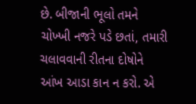છે. બીજાની ભૂલો તમને ચોખ્ખી નજરે પડે છતાં, તમારી ચલાવવાની રીતના દોષોને આંખ આડા કાન ન કરો. એ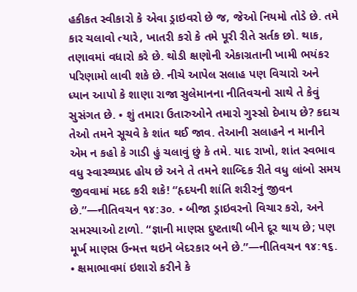હકીકત સ્વીકારો કે એવા ડ્રાઇવરો છે જ, જેઓ નિયમો તોડે છે. તમે કાર ચલાવો ત્યારે, ખાતરી કરો કે તમે પૂરી રીતે સર્તક છો. થાક, તણાવમાં વધારો કરે છે. થોડી ક્ષણોની એકાગ્રતાની ખામી ભયંકર પરિણામો લાવી શકે છે. નીચે આપેલ સલાહ પણ વિચારો અને ધ્યાન આપો કે શાણા રાજા સુલેમાનના નીતિવચનો સાથે તે કેવું સુસંગત છે. • શું તમારા ઉતારુઓને તમારો ગુસ્સો દેખાય છે? કદાચ તેઓ તમને સૂચવે કે શાંત થઈ જાવ. તેઆની સલાહને ન માનીને એમ ન કહો કે ગાડી હું ચલાવું છું કે તમે. યાદ રાખો, શાંત સ્વભાવ વધુ સ્વાસ્થ્યપ્રદ હોય છે અને તે તમને શાબ્દિક રીતે વધુ લાંબો સમય જીવવામાં મદદ કરી શકે! “હૃદયની શાંતિ શરીરનું જીવન છે.”—નીતિવચન ૧૪:૩૦. • બીજા ડ્રાઇવરનો વિચાર કરો, અને સમસ્યાઓ ટાળો. “જ્ઞાની માણસ દુષ્ટતાથી બીને દૂર થાય છે; પણ મૂર્ખ માણસ ઉન્મત્ત થઇને બેદરકાર બને છે.”—નીતિવચન ૧૪:૧૬. • ક્ષમાભાવમાં ઇશારો કરીને કે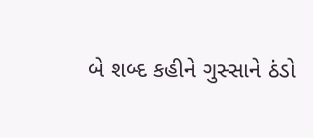બે શબ્દ કહીને ગુસ્સાને ઠંડો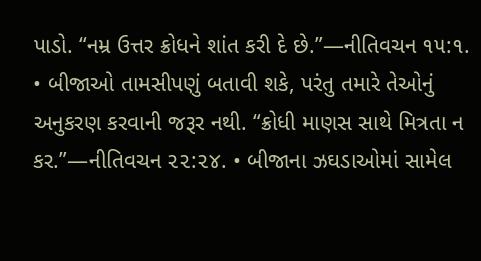પાડો. “નમ્ર ઉત્તર ક્રોધને શાંત કરી દે છે.”—નીતિવચન ૧૫:૧. • બીજાઓ તામસીપણું બતાવી શકે, પરંતુ તમારે તેઓનું અનુકરણ કરવાની જરૂર નથી. “ક્રોધી માણસ સાથે મિત્રતા ન કર.”—નીતિવચન ૨૨:૨૪. • બીજાના ઝઘડાઓમાં સામેલ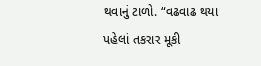થવાનું ટાળો. “વઢવાઢ થયા પહેલાં તકરાર મૂકી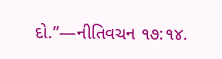દો.”—નીતિવચન ૧૭:૧૪.